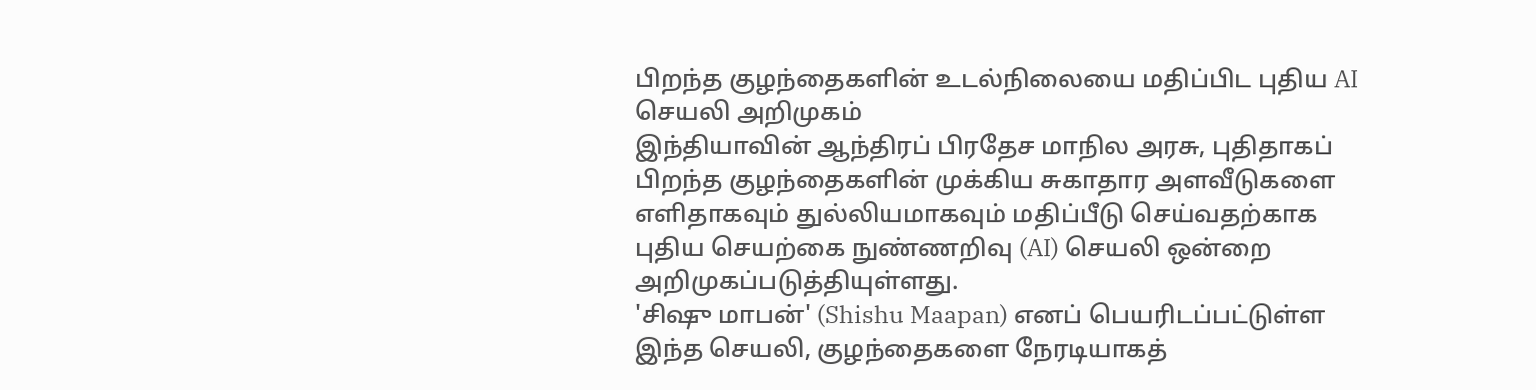பிறந்த குழந்தைகளின் உடல்நிலையை மதிப்பிட புதிய AI செயலி அறிமுகம்
இந்தியாவின் ஆந்திரப் பிரதேச மாநில அரசு, புதிதாகப் பிறந்த குழந்தைகளின் முக்கிய சுகாதார அளவீடுகளை எளிதாகவும் துல்லியமாகவும் மதிப்பீடு செய்வதற்காக புதிய செயற்கை நுண்ணறிவு (AI) செயலி ஒன்றை அறிமுகப்படுத்தியுள்ளது.
'சிஷு மாபன்' (Shishu Maapan) எனப் பெயரிடப்பட்டுள்ள இந்த செயலி, குழந்தைகளை நேரடியாகத்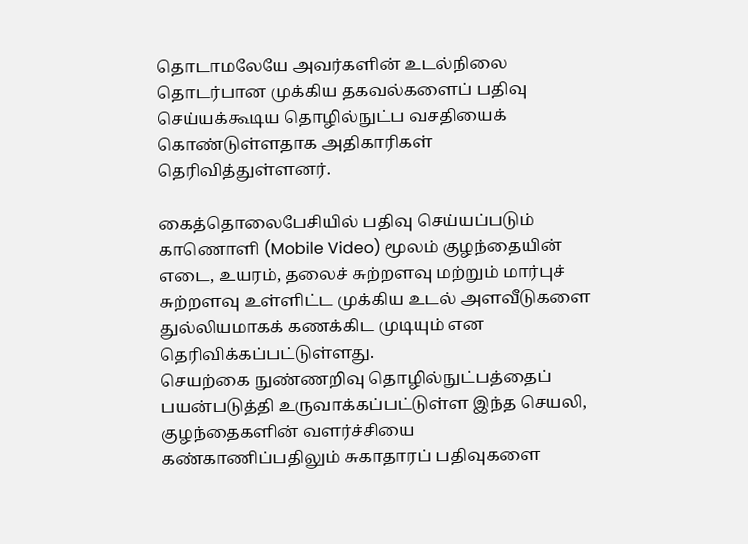தொடாமலேயே அவர்களின் உடல்நிலை தொடர்பான முக்கிய தகவல்களைப் பதிவு செய்யக்கூடிய தொழில்நுட்ப வசதியைக் கொண்டுள்ளதாக அதிகாரிகள் தெரிவித்துள்ளனர்.

கைத்தொலைபேசியில் பதிவு செய்யப்படும் காணொளி (Mobile Video) மூலம் குழந்தையின் எடை, உயரம், தலைச் சுற்றளவு மற்றும் மார்புச் சுற்றளவு உள்ளிட்ட முக்கிய உடல் அளவீடுகளை துல்லியமாகக் கணக்கிட முடியும் என தெரிவிக்கப்பட்டுள்ளது.
செயற்கை நுண்ணறிவு தொழில்நுட்பத்தைப் பயன்படுத்தி உருவாக்கப்பட்டுள்ள இந்த செயலி, குழந்தைகளின் வளர்ச்சியை கண்காணிப்பதிலும் சுகாதாரப் பதிவுகளை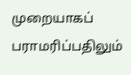முறையாகப் பராமரிப்பதிலும்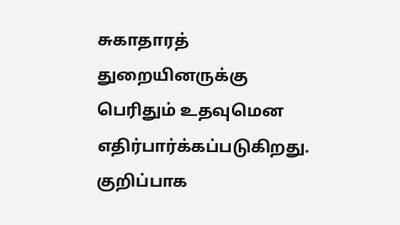சுகாதாரத் துறையினருக்கு பெரிதும் உதவுமென எதிர்பார்க்கப்படுகிறது.
குறிப்பாக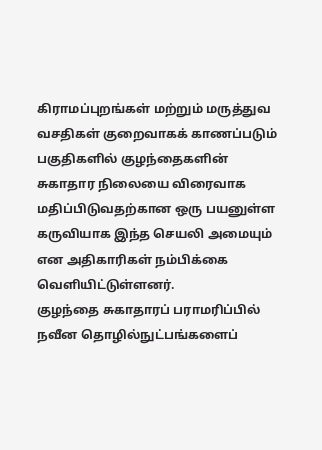கிராமப்புறங்கள் மற்றும் மருத்துவ வசதிகள் குறைவாகக் காணப்படும் பகுதிகளில் குழந்தைகளின் சுகாதார நிலையை விரைவாக மதிப்பிடுவதற்கான ஒரு பயனுள்ள கருவியாக இந்த செயலி அமையும் என அதிகாரிகள் நம்பிக்கை வெளியிட்டுள்ளனர்.
குழந்தை சுகாதாரப் பராமரிப்பில் நவீன தொழில்நுட்பங்களைப்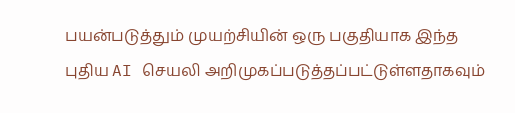பயன்படுத்தும் முயற்சியின் ஒரு பகுதியாக இந்த புதிய AI செயலி அறிமுகப்படுத்தப்பட்டுள்ளதாகவும்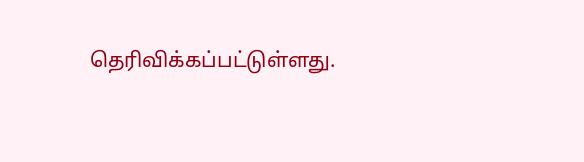தெரிவிக்கப்பட்டுள்ளது.